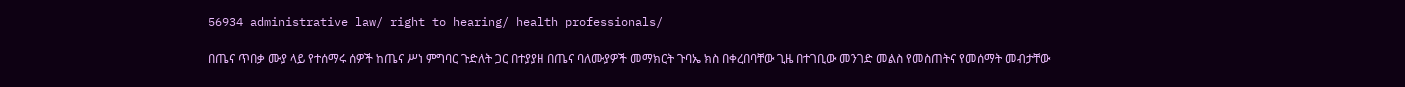56934 administrative law/ right to hearing/ health professionals/

በጤና ጥበቃ ሙያ ላይ የተሰማሩ ሰዎች ከጤና ሥነ ምግባር ጉድለት ጋር በተያያዘ በጤና ባለሙያዎች መማክርት ጉባኤ ክስ በቀረበባቸው ጊዜ በተገቢው መንገድ መልስ የመስጠትና የመሰማት መብታቸው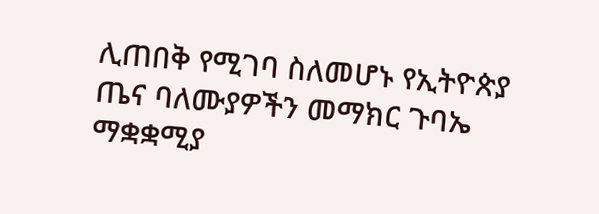ሊጠበቅ የሚገባ ስለመሆኑ የኢትዮጵያ ጤና ባለሙያዎችን መማክር ጉባኤ ማቋቋሚያ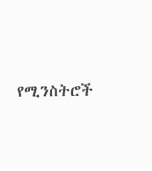የሚንስትሮች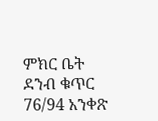ምክር ቤት ደንብ ቁጥር 76/94 አንቀጽ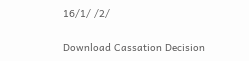16/1/ /2/

Download Cassation Decision